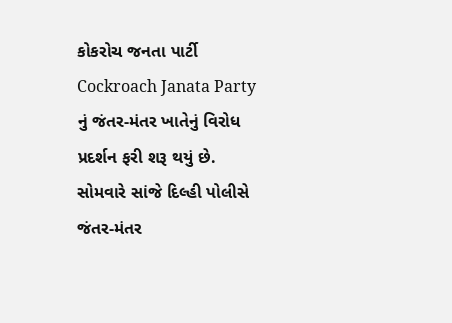કોકરોચ જનતા પાર્ટી Cockroach Janata Party નું જંતર-મંતર ખાતેનું વિરોધ પ્રદર્શન ફરી શરૂ થયું છે. સોમવારે સાંજે દિલ્હી પોલીસે જંતર-મંતર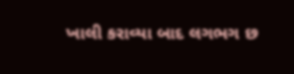ખાલી કરાવ્યા બાદ લગભગ છ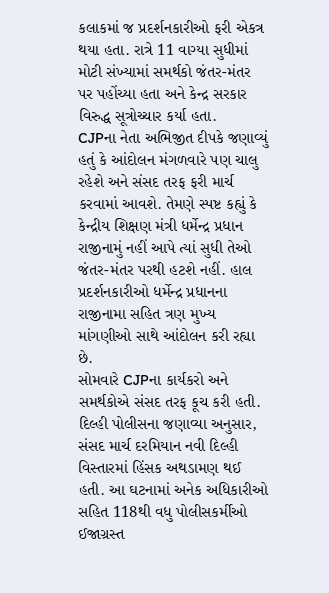કલાકમાં જ પ્રદર્શનકારીઓ ફરી એકત્ર થયા હતા. રાત્રે 11 વાગ્યા સુધીમાં મોટી સંખ્યામાં સમર્થકો જંતર-મંતર પર પહોંચ્યા હતા અને કેન્દ્ર સરકાર વિરુદ્ધ સૂત્રોચ્ચાર કર્યા હતા.
CJPના નેતા અભિજીત દીપકે જણાવ્યું હતું કે આંદોલન મંગળવારે પણ ચાલુ રહેશે અને સંસદ તરફ ફરી માર્ચ કરવામાં આવશે. તેમણે સ્પષ્ટ કહ્યું કે કેન્દ્રીય શિક્ષણ મંત્રી ધર્મેન્દ્ર પ્રધાન રાજીનામું નહીં આપે ત્યાં સુધી તેઓ જંતર-મંતર પરથી હટશે નહીં. હાલ પ્રદર્શનકારીઓ ધર્મેન્દ્ર પ્રધાનના રાજીનામા સહિત ત્રણ મુખ્ય માંગણીઓ સાથે આંદોલન કરી રહ્યા છે.
સોમવારે CJPના કાર્યકરો અને સમર્થકોએ સંસદ તરફ કૂચ કરી હતી. દિલ્હી પોલીસના જણાવ્યા અનુસાર, સંસદ માર્ચ દરમિયાન નવી દિલ્હી વિસ્તારમાં હિંસક અથડામણ થઈ હતી. આ ઘટનામાં અનેક અધિકારીઓ સહિત 118થી વધુ પોલીસકર્મીઓ ઈજાગ્રસ્ત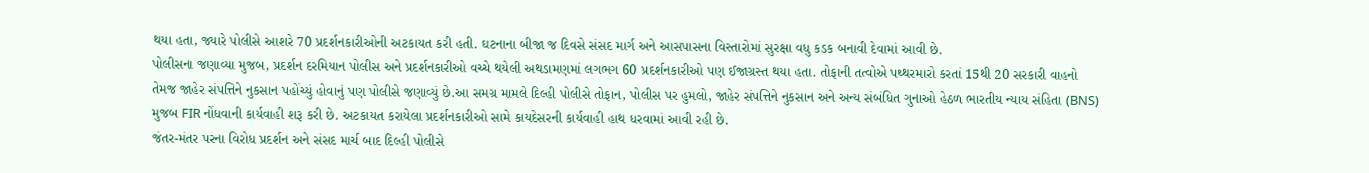થયા હતા, જ્યારે પોલીસે આશરે 70 પ્રદર્શનકારીઓની અટકાયત કરી હતી. ઘટનાના બીજા જ દિવસે સંસદ માર્ગ અને આસપાસના વિસ્તારોમાં સુરક્ષા વધુ કડક બનાવી દેવામાં આવી છે.
પોલીસના જણાવ્યા મુજબ, પ્રદર્શન દરમિયાન પોલીસ અને પ્રદર્શનકારીઓ વચ્ચે થયેલી અથડામણમાં લગભગ 60 પ્રદર્શનકારીઓ પણ ઈજાગ્રસ્ત થયા હતા. તોફાની તત્વોએ પથ્થરમારો કરતાં 15થી 20 સરકારી વાહનો તેમજ જાહેર સંપત્તિને નુકસાન પહોંચ્યું હોવાનું પણ પોલીસે જણાવ્યું છે.આ સમગ્ર મામલે દિલ્હી પોલીસે તોફાન, પોલીસ પર હુમલો, જાહેર સંપત્તિને નુકસાન અને અન્ય સંબંધિત ગુનાઓ હેઠળ ભારતીય ન્યાય સંહિતા (BNS) મુજબ FIR નોંધવાની કાર્યવાહી શરૂ કરી છે. અટકાયત કરાયેલા પ્રદર્શનકારીઓ સામે કાયદેસરની કાર્યવાહી હાથ ધરવામાં આવી રહી છે.
જંતર-મંતર પરના વિરોધ પ્રદર્શન અને સંસદ માર્ચ બાદ દિલ્હી પોલીસે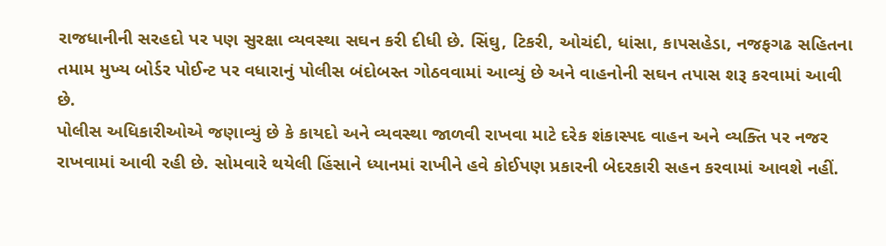રાજધાનીની સરહદો પર પણ સુરક્ષા વ્યવસ્થા સઘન કરી દીધી છે. સિંઘુ, ટિકરી, ઓચંદી, ધાંસા, કાપસહેડા, નજફગઢ સહિતના તમામ મુખ્ય બોર્ડર પોઈન્ટ પર વધારાનું પોલીસ બંદોબસ્ત ગોઠવવામાં આવ્યું છે અને વાહનોની સઘન તપાસ શરૂ કરવામાં આવી છે.
પોલીસ અધિકારીઓએ જણાવ્યું છે કે કાયદો અને વ્યવસ્થા જાળવી રાખવા માટે દરેક શંકાસ્પદ વાહન અને વ્યક્તિ પર નજર રાખવામાં આવી રહી છે. સોમવારે થયેલી હિંસાને ધ્યાનમાં રાખીને હવે કોઈપણ પ્રકારની બેદરકારી સહન કરવામાં આવશે નહીં.